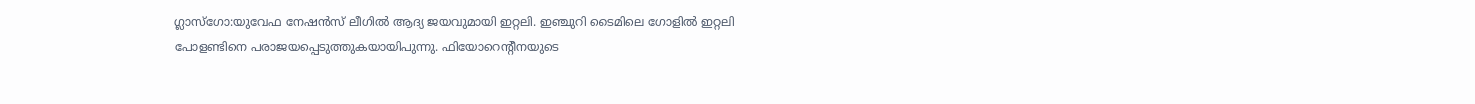ഗ്ലാസ്ഗോ:യുവേഫ നേഷൻസ് ലീഗിൽ ആദ്യ ജയവുമായി ഇറ്റലി. ഇഞ്ചുറി ടൈമിലെ ഗോളിൽ ഇറ്റലി പോളണ്ടിനെ പരാജയപ്പെടുത്തുകയായിപുന്നു. ഫിയോറെന്റീനയുടെ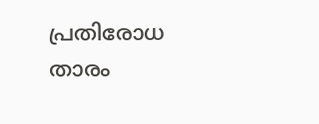പ്രതിരോധ താരം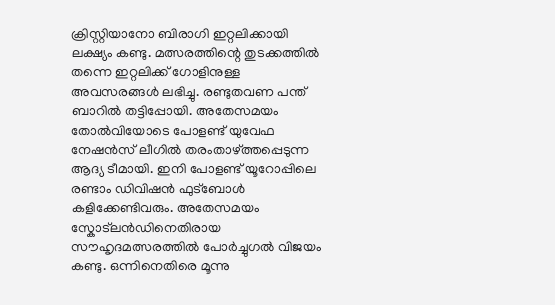ക്രിസ്റ്റിയാനോ ബിരാഗി ഇറ്റലിക്കായി ലക്ഷ്യം കണ്ടു. മത്സരത്തിന്റെ തുടക്കത്തിൽ തന്നെ ഇറ്റലിക്ക് ഗോളിനുള്ള അവസരങ്ങൾ ലഭിച്ചു. രണ്ടുതവണ പന്ത് ബാറിൽ തട്ടിപ്പോയി. അതേസമയം തോൽവിയോടെ പോളണ്ട് യുവേഫ നേഷൻസ് ലീഗിൽ തരംതാഴ്ത്തപ്പെടുന്ന ആദ്യ ടീമായി. ഇനി പോളണ്ട് യൂറോപ്പിലെ രണ്ടാം ഡിവിഷൻ ഫുട്ബോൾ കളിക്കേണ്ടിവരും. അതേസമയം സ്കോട്ലൻഡിനെതിരായ സൗഹൃദമത്സരത്തിൽ പോർച്ചുഗൽ വിജയം കണ്ടു. ഒന്നിനെതിരെ മൂന്നു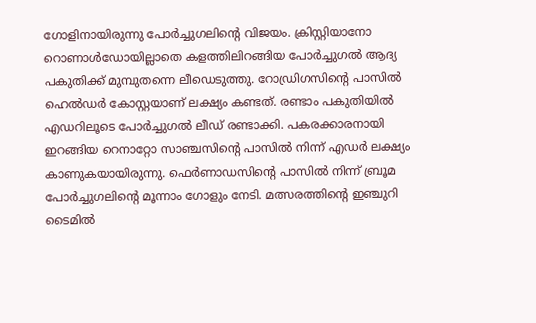ഗോളിനായിരുന്നു പോർച്ചുഗലിന്റെ വിജയം. ക്രിസ്റ്റിയാനോ റൊണാൾഡോയില്ലാതെ കളത്തിലിറങ്ങിയ പോർച്ചുഗൽ ആദ്യ പകുതിക്ക് മുമ്പുതന്നെ ലീഡെടുത്തു. റോഡ്രിഗസിന്റെ പാസിൽ ഹെൽഡർ കോസ്റ്റയാണ് ലക്ഷ്യം കണ്ടത്. രണ്ടാം പകുതിയിൽ എഡറിലൂടെ പോർച്ചുഗൽ ലീഡ് രണ്ടാക്കി. പകരക്കാരനായി ഇറങ്ങിയ റെനാറ്റോ സാഞ്ചസിന്റെ പാസിൽ നിന്ന് എഡർ ലക്ഷ്യം കാണുകയായിരുന്നു. ഫെർണാഡസിന്റെ പാസിൽ നിന്ന് ബ്രൂമ പോർച്ചുഗലിന്റെ മൂന്നാം ഗോളും നേടി. മത്സരത്തിന്റെ ഇഞ്ചുറി ടൈമിൽ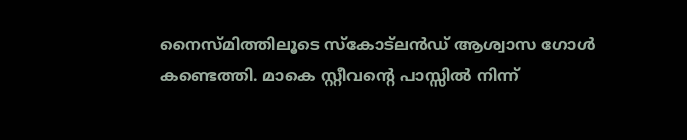നൈസ്മിത്തിലൂടെ സ്കോട്ലൻഡ് ആശ്വാസ ഗോൾ കണ്ടെത്തി. മാകെ സ്റ്റീവന്റെ പാസ്സിൽ നിന്ന്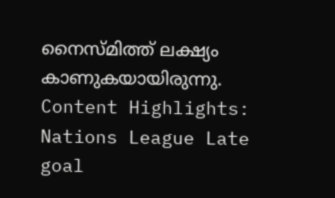നൈസ്മിത്ത് ലക്ഷ്യം കാണുകയായിരുന്നു. Content Highlights: Nations League Late goal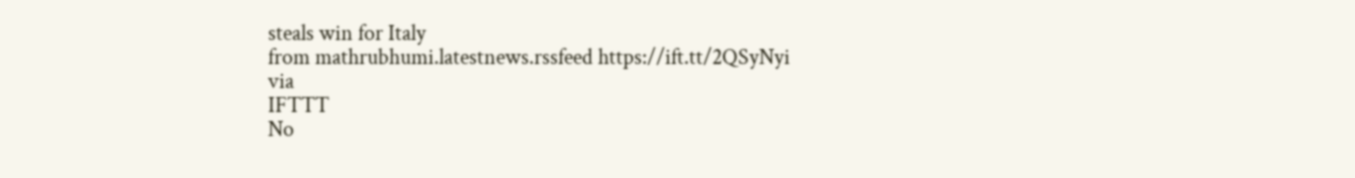steals win for Italy
from mathrubhumi.latestnews.rssfeed https://ift.tt/2QSyNyi
via
IFTTT
No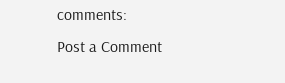comments:
Post a Comment